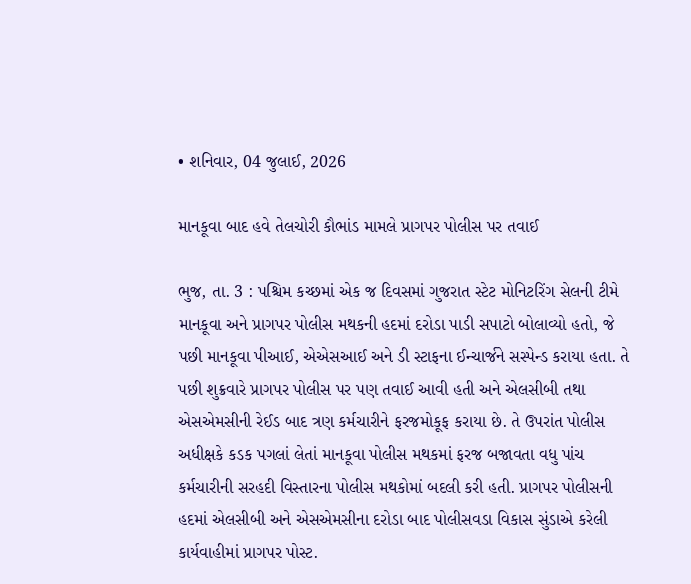• શનિવાર, 04 જુલાઈ, 2026

માનકૂવા બાદ હવે તેલચોરી કૌભાંડ મામલે પ્રાગપર પોલીસ પર તવાઈ

ભુજ, તા. 3 : પશ્ચિમ કચ્છમાં એક જ દિવસમાં ગુજરાત સ્ટેટ મોનિટરિંગ સેલની ટીમે માનકૂવા અને પ્રાગપર પોલીસ મથકની હદમાં દરોડા પાડી સપાટો બોલાવ્યો હતો, જે પછી માનકૂવા પીઆઈ, એએસઆઈ અને ડી સ્ટાફના ઈન્ચાર્જને સસ્પેન્ડ કરાયા હતા. તે પછી શુક્રવારે પ્રાગપર પોલીસ પર પણ તવાઈ આવી હતી અને એલસીબી તથા એસએમસીની રેઈડ બાદ ત્રણ કર્મચારીને ફરજમોકૂફ કરાયા છે. તે ઉપરાંત પોલીસ અધીક્ષકે કડક પગલાં લેતાં માનકૂવા પોલીસ મથકમાં ફરજ બજાવતા વધુ પાંચ કર્મચારીની સરહદી વિસ્તારના પોલીસ મથકોમાં બદલી કરી હતી. પ્રાગપર પોલીસની હદમાં એલસીબી અને એસએમસીના દરોડા બાદ પોલીસવડા વિકાસ સુંડાએ કરેલી કાર્યવાહીમાં પ્રાગપર પોસ્ટ.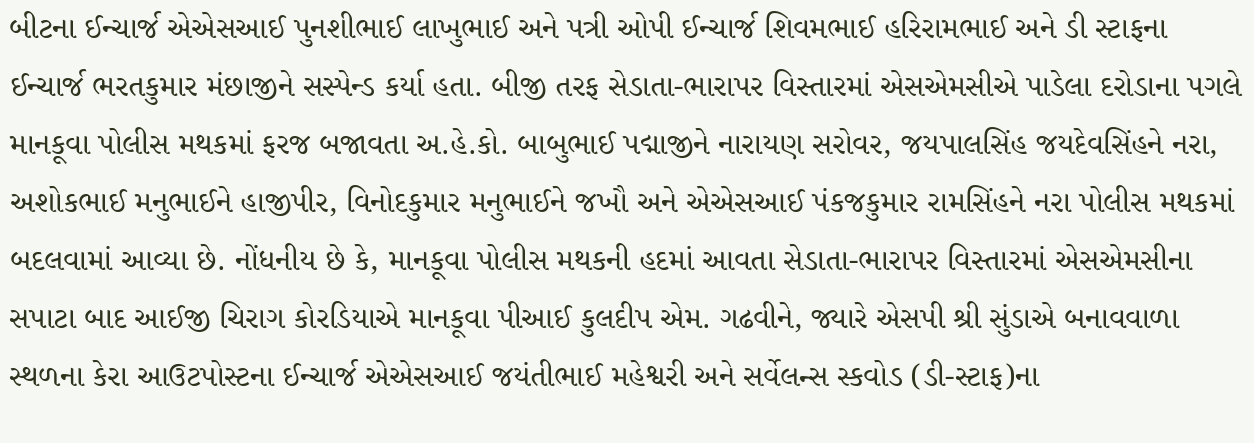બીટના ઈન્ચાર્જ એએસઆઈ પુનશીભાઈ લાખુભાઈ અને પત્રી ઓપી ઈન્ચાર્જ શિવમભાઈ હરિરામભાઈ અને ડી સ્ટાફના ઈન્ચાર્જ ભરતકુમાર મંછાજીને સસ્પેન્ડ કર્યા હતા. બીજી તરફ સેડાતા-ભારાપર વિસ્તારમાં એસએમસીએ પાડેલા દરોડાના પગલે માનકૂવા પોલીસ મથકમાં ફરજ બજાવતા અ.હે.કો. બાબુભાઈ પદ્માજીને નારાયણ સરોવર, જયપાલસિંહ જયદેવસિંહને નરા, અશોકભાઈ મનુભાઈને હાજીપીર, વિનોદકુમાર મનુભાઈને જખૌ અને એએસઆઈ પંકજકુમાર રામસિંહને નરા પોલીસ મથકમાં બદલવામાં આવ્યા છે. નોંધનીય છે કે, માનકૂવા પોલીસ મથકની હદમાં આવતા સેડાતા-ભારાપર વિસ્તારમાં એસએમસીના સપાટા બાદ આઈજી ચિરાગ કોરડિયાએ માનકૂવા પીઆઈ કુલદીપ એમ. ગઢવીને, જ્યારે એસપી શ્રી સુંડાએ બનાવવાળા સ્થળના કેરા આઉટપોસ્ટના ઈન્ચાર્જ એએસઆઈ જયંતીભાઈ મહેશ્વરી અને સર્વેલન્સ સ્કવોડ (ડી-સ્ટાફ)ના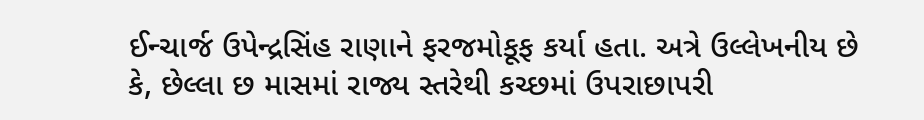ઈન્ચાર્જ ઉપેન્દ્રસિંહ રાણાને ફરજમોકૂફ કર્યા હતા. અત્રે ઉલ્લેખનીય છે કે, છેલ્લા છ માસમાં રાજ્ય સ્તરેથી કચ્છમાં ઉપરાછાપરી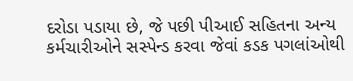દરોડા પડાયા છે, જે પછી પીઆઈ સહિતના અન્ય કર્મચારીઓને સસ્પેન્ડ કરવા જેવાં કડક પગલાંઓથી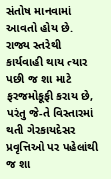સંતોષ માનવામાં આવતો હોય છે. રાજ્ય સ્તરેથી કાર્યવાહી થાય ત્યાર પછી જ શા માટે ફરજમોકૂફી કરાય છે, પરંતુ જે-તે વિસ્તારમાં થતી ગેરકાયદેસર પ્રવૃત્તિઓ પર પહેલાંથી જ શા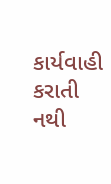કાર્યવાહી કરાતી નથી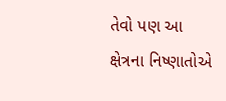તેવો પણ આ ક્ષેત્રના નિષ્ણાતોએ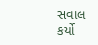સવાલ કર્યો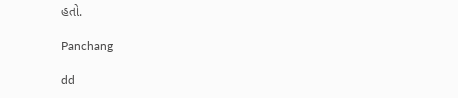હતો.

Panchang

dd